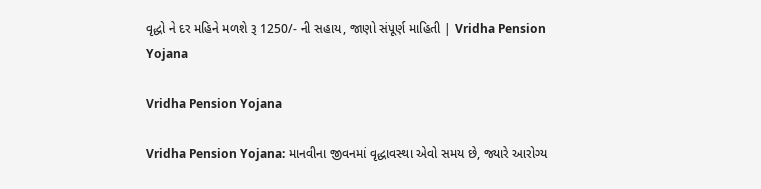વૃદ્ધો ને દર મહિને મળશે રૂ 1250/- ની સહાય, જાણો સંપૂર્ણ માહિતી | Vridha Pension Yojana

Vridha Pension Yojana

Vridha Pension Yojana: માનવીના જીવનમાં વૃદ્ધાવસ્થા એવો સમય છે, જ્યારે આરોગ્ય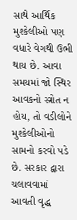સાથે આર્થિક મુશ્કેલીઓ પણ વધારે વેગથી ઉભી થાય છે. આવા સમયમાં જો સ્થિર આવકનો સ્ત્રોત ન હોય, તો વડીલોને મુશ્કેલીઓનો સામનો કરવો પડે છે. સરકાર દ્વારા ચલાવવામાં આવતી વૃદ્ધ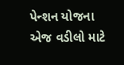પેન્શન યોજના એજ વડીલો માટે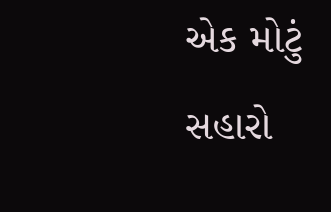એક મોટું સહારો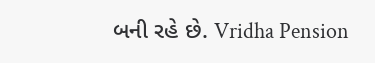બની રહે છે. Vridha Pension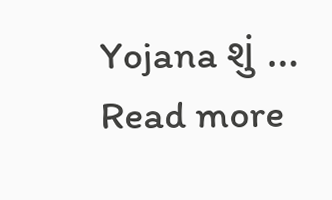Yojana શું … Read more